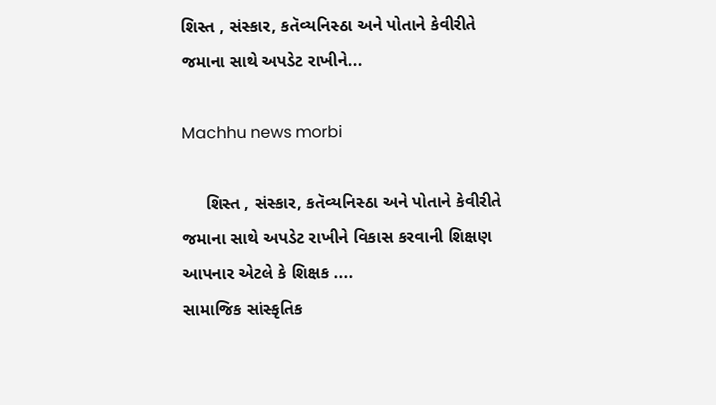શિસ્ત , સંસ્કાર, કતૅવ્યનિસ્ઠા અને પોતાને કેવીરીતે જમાના સાથે અપડેટ રાખીને...

Machhu news morbi

     શિસ્ત , સંસ્કાર, કતૅવ્યનિસ્ઠા અને પોતાને કેવીરીતે જમાના સાથે અપડેટ રાખીને વિકાસ કરવાની શિક્ષણ આપનાર એટલે કે શિક્ષક ....
સામાજિક સાંસ્કૃતિક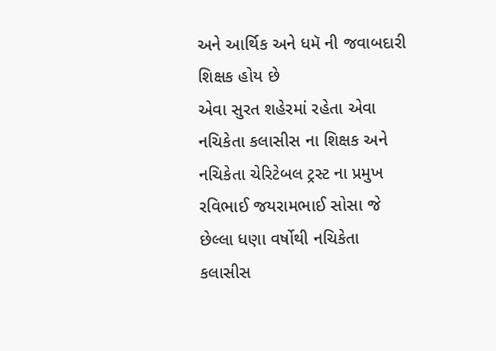અને આર્થિક અને ધમૅ ની જવાબદારી શિક્ષક હોય છે
એવા સુરત શહેરમાં રહેતા એવા નચિકેતા કલાસીસ ના શિક્ષક અને નચિકેતા ચેરિટેબલ ટ્રસ્ટ ના પ્રમુખ રવિભાઈ જયરામભાઈ સોસા જે છેલ્લા ધણા વર્ષોથી નચિકેતા કલાસીસ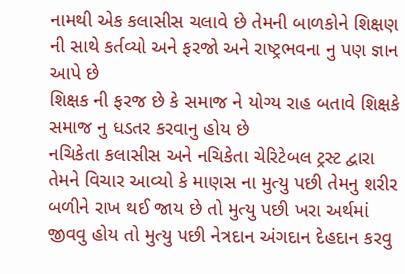નામથી એક કલાસીસ ચલાવે છે તેમની બાળકોને શિક્ષણ ની સાથે કર્તવ્યો અને ફરજો અને રાષ્ટ્રભવના નુ પણ જ્ઞાન આપે છે
શિક્ષક ની ફરજ છે કે સમાજ ને યોગ્ય રાહ બતાવે શિક્ષકે સમાજ નુ ધડતર કરવાનુ હોય છે
નચિકેતા કલાસીસ અને નચિકેતા ચેરિટેબલ ટ્રસ્ટ દ્વારા તેમને વિચાર આવ્યો કે માણસ ના મુત્યુ પછી તેમનુ શરીર બળીને રાખ થઈ જાય છે તો મુત્યુ પછી ખરા અર્થમાં જીવવુ હોય તો મુત્યુ પછી નેત્રદાન અંગદાન દેહદાન કરવુ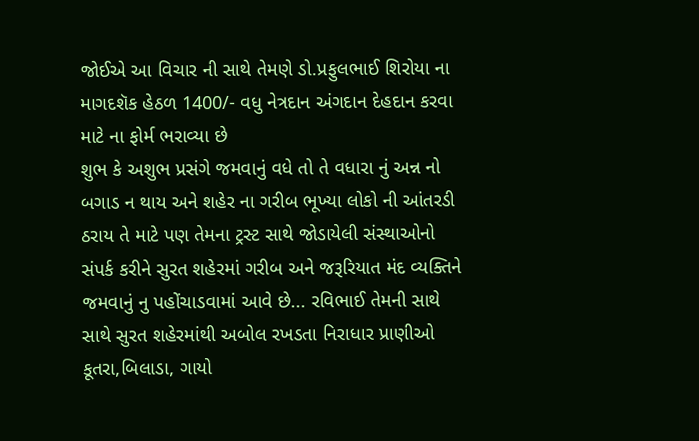જોઈએ આ વિચાર ની સાથે તેમણે ડો.પ્રફુલભાઈ શિરોયા ના માગદશૅક હેઠળ 1400/- વધુ નેત્રદાન અંગદાન દેહદાન કરવા માટે ના ફોર્મ ભરાવ્યા છે
શુભ કે અશુભ પ્રસંગે જમવાનું વધે તો તે વધારા નું અન્ન નો બગાડ ન થાય અને શહેર ના ગરીબ ભૂખ્યા લોકો ની આંતરડી ઠરાય તે માટે પણ તેમના ટ્રસ્ટ સાથે જોડાયેલી સંસ્થાઓનો સંપર્ક કરીને સુરત શહેરમાં ગરીબ અને જરૂરિયાત મંદ વ્યક્તિને જમવાનું નુ પહોંચાડવામાં આવે છે... રવિભાઈ તેમની સાથે સાથે સુરત શહેરમાંથી અબોલ રખડતા નિરાધાર પ્રાણીઓ કૂતરા,બિલાડા, ગાયો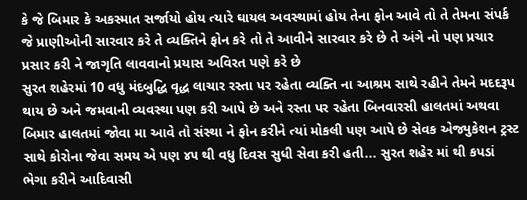કે જે બિમાર કે અકસ્માત સર્જાયો હોય ત્યારે ઘાયલ અવસ્થામાં હોય તેના ફોન આવે તો તે તેમના સંપર્ક જે પ્રાણીઓની સારવાર કરે તે વ્યક્તિને ફોન કરે તો તે આવીને સારવાર કરે છે તે અંગે નો પણ પ્રચાર પ્રસાર કરી ને જાગૃતિ લાવવાનો પ્રયાસ અવિરત પણે કરે છે
સુરત શહેરમાં 10 વધુ મંદબુદ્ધિ વૃદ્ધ લાચાર રસ્તા પર રહેતા વ્યક્તિ ના આશ્રમ સાથે રહીને તેમને મદદરૂપ થાય છે અને જમવાની વ્યવસ્થા પણ કરી આપે છે અને રસ્તા પર રહેતા બિનવારસી હાલતમાં અથવા બિમાર હાલતમાં જોવા મા આવે તો સંસ્થા ને ફોન કરીને ત્યાં મોકલી પણ આપે છે સેવક એજ્યુકેશન ટ્રસ્ટ સાથે કોરોના જેવા સમય એ પણ ૪૫ થી વધુ દિવસ સુધી સેવા કરી હતી... સુરત શહેર માં થી કપડાં ભેગા કરીને આદિવાસી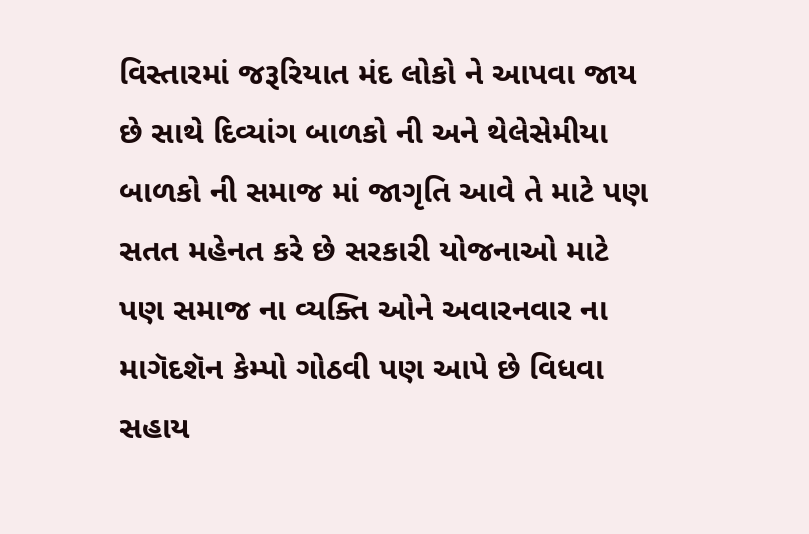વિસ્તારમાં જરૂરિયાત મંદ લોકો ને આપવા જાય છે સાથે દિવ્યાંગ બાળકો ની અને થેલેસેમીયા બાળકો ની સમાજ માં જાગૃતિ આવે તે માટે પણ સતત મહેનત કરે છે સરકારી યોજનાઓ માટે પણ સમાજ ના વ્યક્તિ ઓને અવારનવાર ના માગૅદશૅન કેમ્પો ગોઠવી પણ આપે છે વિધવા સહાય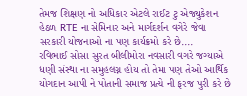તેમજ શિક્ષણ નો અધિકાર એટલે રાઈટ ટુ એજ્યુકેશન હેઠળ RTE ના સેમિનાર અને માર્ગદર્શન વગેરે જેવા સરકારી યોજનાઓ ના પણ કાર્યક્રમો કરે છે....
રવિભાઈ સોસા સુરત બીલીમોરા નવસારી વગરે જગ્યાએ ધણી સંસ્થા ના સમુહલગ્ન હોય તો તેમા પણ તેઓ આર્થિક યોગદાન આપી ને પોતાની સમાજ પ્રત્યે ની ફરજ પુરી કરે છે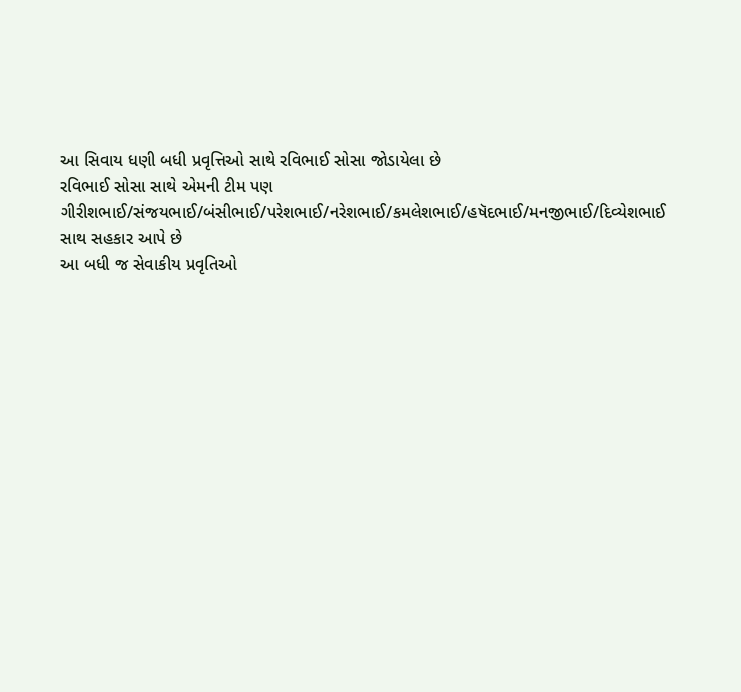આ સિવાય ધણી બધી પ્રવૃત્તિઓ સાથે રવિભાઈ સોસા જોડાયેલા છે
રવિભાઈ સોસા સાથે એમની ટીમ પણ ગીરીશભાઈ/સંજયભાઈ/બંસીભાઈ/પરેશભાઈ/નરેશભાઈ/કમલેશભાઈ/હષૅદભાઈ/મનજીભાઈ/દિવ્યેશભાઈ સાથ સહકાર આપે છે
આ બધી જ સેવાકીય પ્રવૃતિઓ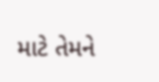માટે તેમને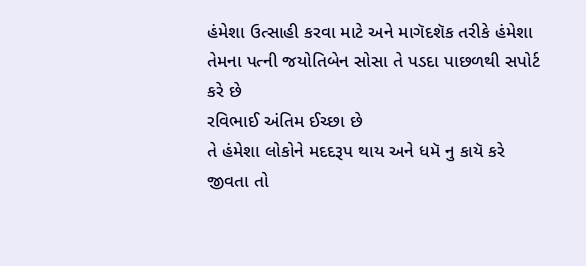હંમેશા ઉત્સાહી કરવા માટે અને માગૅદશૅક તરીકે હંમેશા તેમના પત્ની જયોતિબેન સોસા તે પડદા પાછળથી સપોર્ટ કરે છે
રવિભાઈ અંતિમ ઈચ્છા છે
તે હંમેશા લોકોને મદદરૂપ થાય અને ધમૅ નુ કાયૅ કરે
જીવતા તો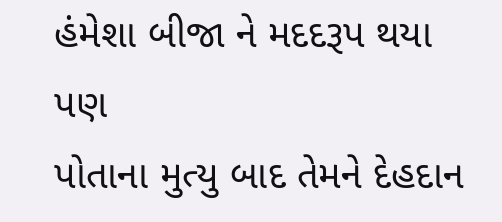હંમેશા બીજા ને મદદરૂપ થયા પણ
પોતાના મુત્યુ બાદ તેમને દેહદાન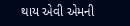થાય એવી એમની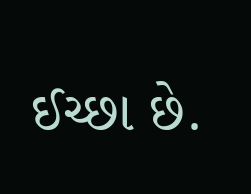ઈચ્છા છે.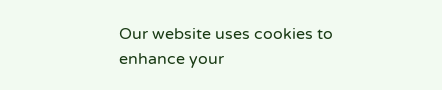Our website uses cookies to enhance your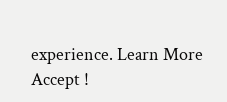experience. Learn More
Accept !